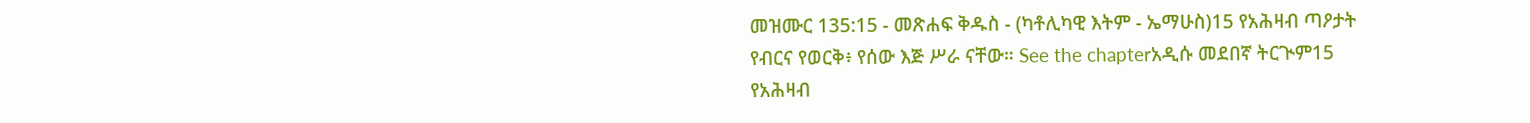መዝሙር 135:15 - መጽሐፍ ቅዱስ - (ካቶሊካዊ እትም - ኤማሁስ)15 የአሕዛብ ጣዖታት የብርና የወርቅ፥ የሰው እጅ ሥራ ናቸው። See the chapterአዲሱ መደበኛ ትርጒም15 የአሕዛብ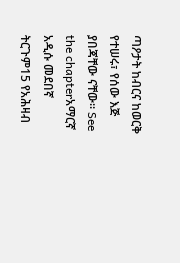ጣዖታት ከብርና ከወርቅ የተሠሩ፣ የሰው እጅ ያበጃቸው ናቸው። See the chapterአማርኛ አዲሱ መደበኛ ትርጉም15 የአሕዛብ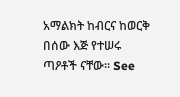አማልክት ከብርና ከወርቅ በሰው እጅ የተሠሩ ጣዖቶች ናቸው። See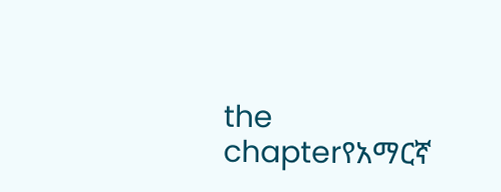the chapterየአማርኛ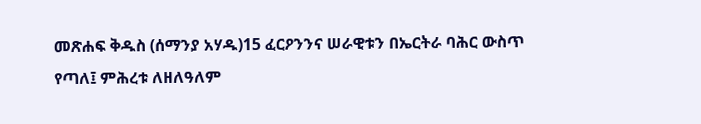መጽሐፍ ቅዱስ (ሰማንያ አሃዱ)15 ፈርዖንንና ሠራዊቱን በኤርትራ ባሕር ውስጥ የጣለ፤ ምሕረቱ ለዘለዓለም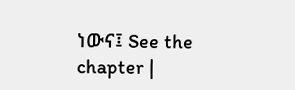ነውና፤ See the chapter |